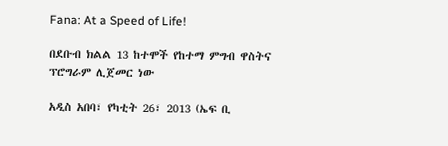Fana: At a Speed of Life!

በደቡብ ክልል 13 ከተሞች የከተማ ምግብ ዋስትና ፕሮግራም ሊጀመር ነው

አዲስ አበባ፣ የካቲት 26፣ 2013 (ኤፍ ቢ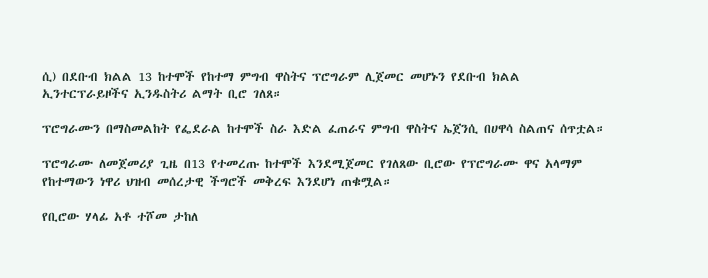ሲ) በደቡብ ክልል 13 ከተሞች የከተማ ምግብ ዋስትና ፕሮግራም ሊጀመር መሆኑን የደቡብ ክልል ኢንተርፕራይዞችና ኢንዱስትሪ ልማት ቢሮ ገለጸ።

ፕሮግራሙን በማስመልከት የፌደራል ከተሞች ስራ እድል ፈጠራና ምግብ ዋስትና ኤጀንሲ በሀዋሳ ስልጠና ሰጥቷል።

ፕሮግራሙ ለመጀመሪያ ጊዜ በ13 የተመረጡ ከተሞች እንደሚጀመር የገለጸው ቢሮው የፕሮግራሙ ዋና አላማም የከተማውን ነዋሪ ህዝብ መሰረታዊ ችግሮች መቅረፍ እንደሆነ ጠቁሟል።

የቢሮው ሃላፊ አቶ ተሾመ ታከለ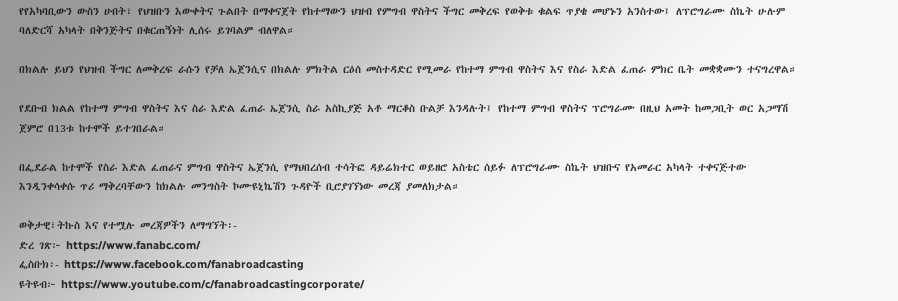የየአካባቢውን ውስን ሀብት፣ የህዝቡን እውቀትና ጉልበት በማቀናጀት የከተማውን ህዝብ የምግብ ዋስትና ችግር መቅረፍ የወቅቱ ቁልፍ ጥያቄ መሆኑን አንስተው፤ ለፕሮግራሙ ስኬት ሁሉም ባለድርሻ አካላት በቅንጅትና በቁርጠኝነት ሊሰሩ ይገባልም ብለዋል።

በክልሉ ይህን የህዝብ ችግር ለመቅረፍ ራሱን የቻለ ኤጀንሲና በክልሉ ምክትል ርዕሰ መስተዳድር የሚመራ የከተማ ምግብ ዋስትና እና የስራ እድል ፈጠራ ምክር ቤት መቋቋሙን ተናግረዋል።

የደቡብ ክልል የከተማ ምግብ ዋስትና እና ስራ እድል ፈጠራ ኤጀንሲ ስራ አስኪያጅ አቶ ማርቆስ ቡልቻ እንዳሉት፤ የከተማ ምግብ ዋስትና ፕሮግራሙ በዚህ አመት ከመጋቢት ወር አጋማሽ ጀምሮ በ13ቱ ከተሞች ይተገበራል።

በፌደራል ከተሞች የስራ እድል ፈጠራና ምግብ ዋስትና ኤጀንሲ የማህበረሰብ ተሳትፎ ዳይሬክተር ወይዘሮ አስቴር ሰይፉ ለፕሮግራሙ ስኬት ህዝቡና የአመራር አካላት ተቀናጅተው እንዲንቀሳቀሱ ጥሪ ማቅረባቸውን ከክልሉ መንግስት ኮሙዩኒኬሽን ጉዳዮች ቢሮያገኘነው መረጃ ያመለክታል።

ወቅታዊ፣ትኩስ እና የተሟሉ መረጃዎችን ለማግኘት፡-
ድረ ገጽ፦ https://www.fanabc.com/
ፌስቡክ፡- https://www.facebook.com/fanabroadcasting
ዩትዩብ፦ https://www.youtube.com/c/fanabroadcastingcorporate/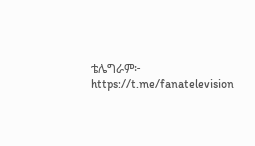ቴሌግራም፦ https://t.me/fanatelevision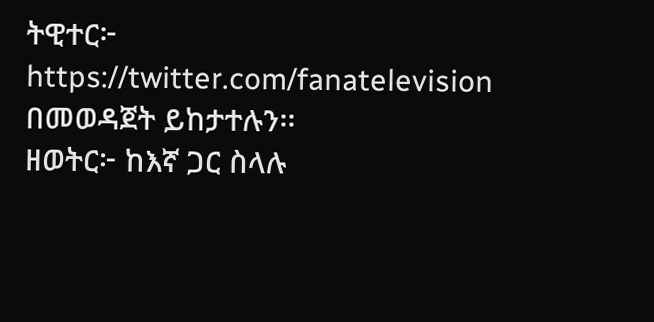ትዊተር፦ https://twitter.com/fanatelevision በመወዳጀት ይከታተሉን፡፡
ዘወትር፦ ከእኛ ጋር ስላሉ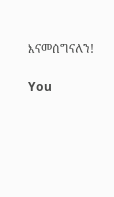እናመሰግናለን!

You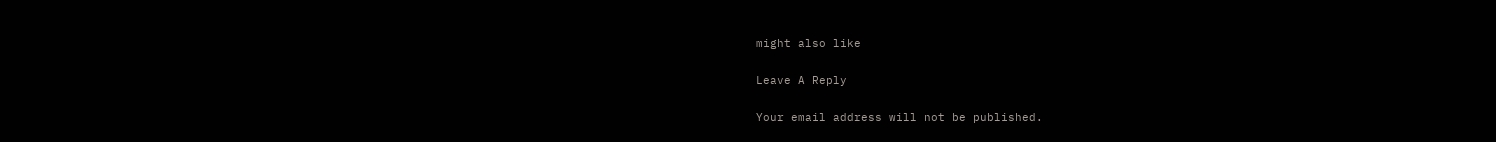might also like

Leave A Reply

Your email address will not be published.